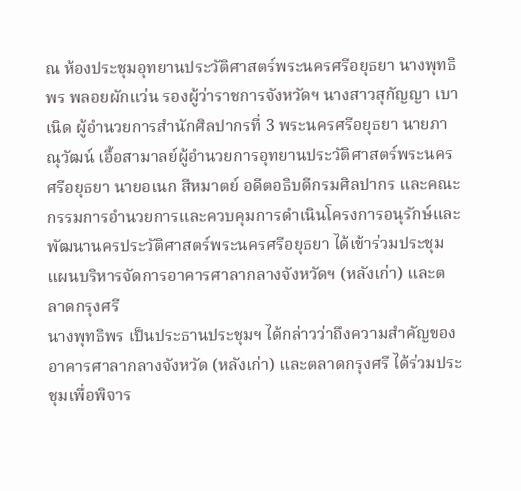ณ ห้องประชุมอุทยานประวัติศาสตร์พระนครศรีอยุธยา นางพุทธิพร พลอยผักแว่น รองผู้ว่าราชการจังหวัดฯ นางสาวสุกัญญา เบาเนิด ผู้อำนวยการสำนักศิลปากรที่ 3 พระนครศรีอยุธยา นายภาณุวัฒน์ เอื้อสามาลย์ผู้อำนวยการอุทยานประวัติศาสตร์พระนครศรีอยุธยา นายอเนก สีหมาตย์ อดีตอธิบดีกรมศิลปากร และคณะกรรมการอำนวยการและควบคุมการดำเนินโครงการอนุรักษ์และพัฒนานครประวัติศาสตร์พระนครศรีอยุธยา ได้เข้าร่วมประชุมแผนบริหารจัดการอาคารศาลากลางจังหวัดฯ (หลังเก่า) และตลาดกรุงศรี
นางพุทธิพร เป็นประธานประชุมฯ ได้กล่าวว่าถึงความสำคัญของอาคารศาลากลางจังหวัด (หลังเก่า) และตลาดกรุงศรี ได้ร่วมประชุมเพื่อพิจาร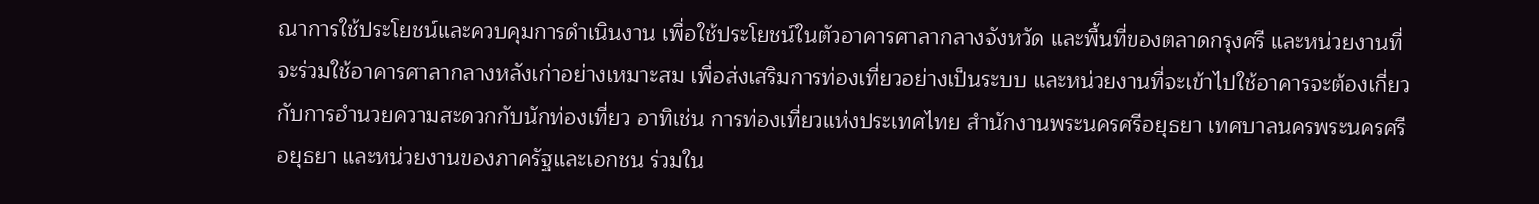ณาการใช้ประโยชน์และควบคุมการดำเนินงาน เพื่อใช้ประโยชน์ในตัวอาคารศาลากลางจังหวัด และพื้นที่ของตลาดกรุงศรี และหน่วยงานที่จะร่วมใช้อาคารศาลากลางหลังเก่าอย่างเหมาะสม เพื่อส่งเสริมการท่องเที่ยวอย่างเป็นระบบ และหน่วยงานที่จะเข้าไปใช้อาคารจะต้องเกี่ยวกับการอำนวยความสะดวกกับนักท่องเที่ยว อาทิเช่น การท่องเที่ยวแห่งประเทศไทย สำนักงานพระนครศรีอยุธยา เทศบาลนครพระนครศรีอยุธยา และหน่วยงานของภาครัฐและเอกชน ร่วมใน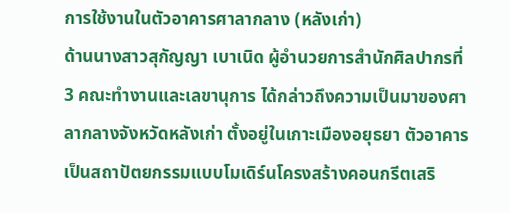การใช้งานในตัวอาคารศาลากลาง (หลังเก่า)
ด้านนางสาวสุกัญญา เบาเนิด ผู้อำนวยการสำนักศิลปากรที่ 3 คณะทำงานและเลขานุการ ได้กล่าวถึงความเป็นมาของศาลากลางจังหวัดหลังเก่า ตั้งอยู่ในเกาะเมืองอยุธยา ตัวอาคารเป็นสถาปัตยกรรมแบบโมเดิร์นโครงสร้างคอนกรีตเสริ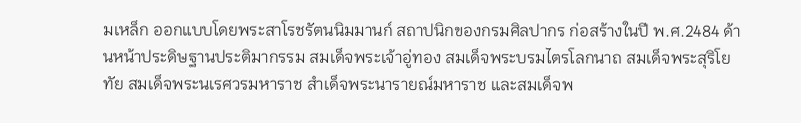มเหล็ก ออกแบบโดยพระสาโรชรัตนนิมมานก์ สถาปนิกของกรมศิลปากร ก่อสร้างในปี พ.ศ.2484 ด้านหน้าประดิษฐานประติมากรรม สมเด็จพระเจ้าอู่ทอง สมเด็จพระบรมไตรโลกนาถ สมเด็จพระสุริโยทัย สมเด็จพระนเรศวรมหาราช สำเด็จพระนารายณ์มหาราช และสมเด็จพ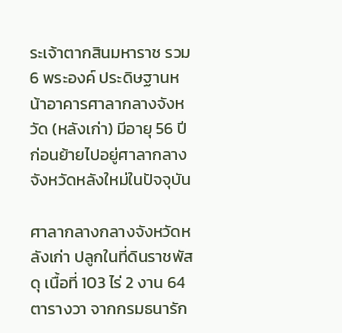ระเจ้าตากสินมหาราช รวม 6 พระองค์ ประดิษฐานหน้าอาคารศาลากลางจังหวัด (หลังเก่า) มีอายุ 56 ปี ก่อนย้ายไปอยู่ศาลากลางจังหวัดหลังใหม่ในปัจจุบัน

ศาลากลางกลางจังหวัดหลังเก่า ปลูกในที่ดินราชพัสดุ เนื้อที่ 103 ไร่ 2 งาน 64 ตารางวา จากกรมธนารัก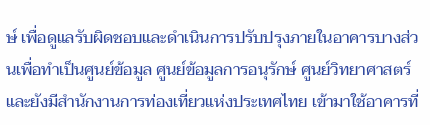ษ์ เพื่อดูแลรับผิดชอบและดำเนินการปรับปรุงภายในอาคารบางส่วนเพื่อทำเป็นศูนย์ข้อมูล ศูนย์ข้อมูลการอนุรักษ์ ศูนย์วิทยาศาสตร์ และยังมีสำนักงานการท่องเที่ยวแห่งประเทศไทย เข้ามาใช้อาคารที่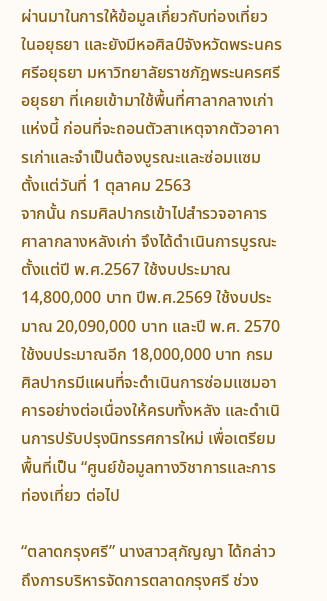ผ่านมาในการให้ข้อมูลเกี่ยวกับท่องเที่ยวในอยุธยา และยังมีหอศิลป์จังหวัดพระนครศรีอยุธยา มหาวิทยาลัยราชภัฎพระนครศรีอยุธยา ที่เคยเข้ามาใช้พื้นที่ศาลากลางเก่าแห่งนี้ ก่อนที่จะถอนตัวสาเหตุจากตัวอาคารเก่าและจำเป็นต้องบูรณะและซ่อมแซม ตั้งแต่วันที่ 1 ตุลาคม 2563
จากนั้น กรมศิลปากรเข้าไปสำรวจอาคารศาลากลางหลังเก่า จึงได้ดำเนินการบูรณะตั้งแต่ปี พ.ศ.2567 ใช้งบประมาณ 14,800,000 บาท ปีพ.ศ.2569 ใช้งบประมาณ 20,090,000 บาท และปี พ.ศ. 2570 ใช้งบประมาณอีก 18,000,000 บาท กรมศิลปากรมีแผนที่จะดำเนินการซ่อมแซมอาคารอย่างต่อเนื่องให้ครบทั้งหลัง และดำเนินการปรับปรุงนิทรรศการใหม่ เพื่อเตรียมพื้นที่เป็น “ศูนย์ข้อมูลทางวิชาการและการท่องเที่ยว ต่อไป

“ตลาดกรุงศรี” นางสาวสุกัญญา ได้กล่าวถึงการบริหารจัดการตลาดกรุงศรี ช่วง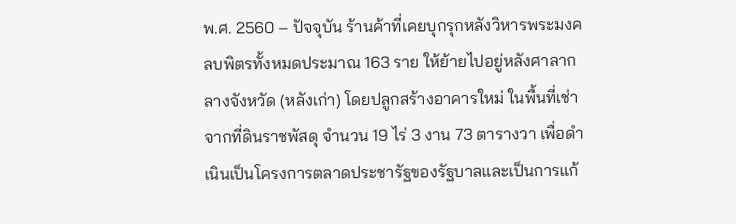พ.ศ. 2560 – ปัจจุบัน ร้านค้าที่เคยบุกรุกหลังวิหารพระมงคลบพิตรทั้งหมดประมาณ 163 ราย ให้ย้ายไปอยู่หลังศาลากลางจังหวัด (หลังเก่า) โดยปลูกสร้างอาคารใหม่ ในพื้นที่เช่าจากที่ดินราชพัสดุ จำนวน 19 ไร่ 3 งาน 73 ตารางวา เพื่อดำเนินเป็นโครงการตลาดประชารัฐของรัฐบาลและเป็นการแก้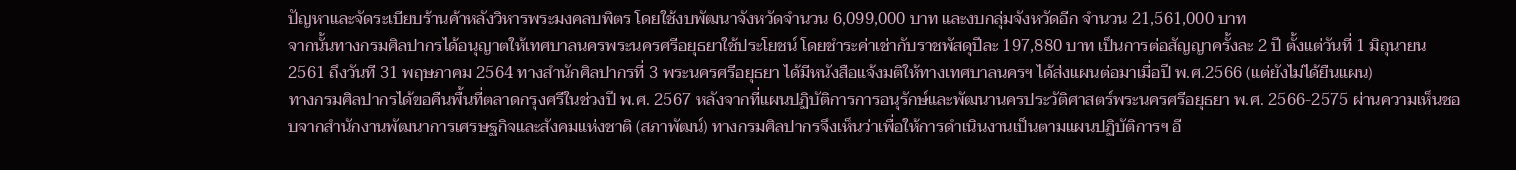ปัญหาและจัดระเบียบร้านค้าหลังวิหารพระมงคลบพิตร โดยใช้งบพัฒนาจังหวัดจำนวน 6,099,000 บาท และงบกลุ่มจังหวัดอีก จำนวน 21,561,000 บาท
จากนั้นทางกรมศิลปากรได้อนุญาตให้เทศบาลนครพระนครศรีอยุธยาใช้ประโยชน์ โดยชำระค่าเช่ากับราชพัสดุปีละ 197,880 บาท เป็นการต่อสัญญาครั้งละ 2 ปี ตั้งแต่วันที่ 1 มิถุนายน 2561 ถึงวันที 31 พฤษภาคม 2564 ทางสำนักศิลปากรที่ 3 พระนครศรีอยุธยา ได้มีหนังสือแจ้งมติให้ทางเทศบาลนครฯ ได้ส่งแผนต่อมาเมื่อปี พ.ศ.2566 (แต่ยังไม่ได้ยืนแผน)
ทางกรมศิลปากรได้ขอคืนพื้นที่ตลาดกรุงศรีในช่วงปี พ.ศ. 2567 หลังจากที่แผนปฏิบัติการการอนุรักษ์และพัฒนานครประวัติศาสตร์พระนครศรีอยุธยา พ.ศ. 2566-2575 ผ่านความเห็นชอบจากสำนักงานพัฒนาการเศรษฐกิจและสังคมแห่งชาติ (สภาพัฒน์) ทางกรมศิลปากรจึงเห็นว่าเพื่อให้การดำเนินงานเป็นตามแผนปฏิบัติการฯ อี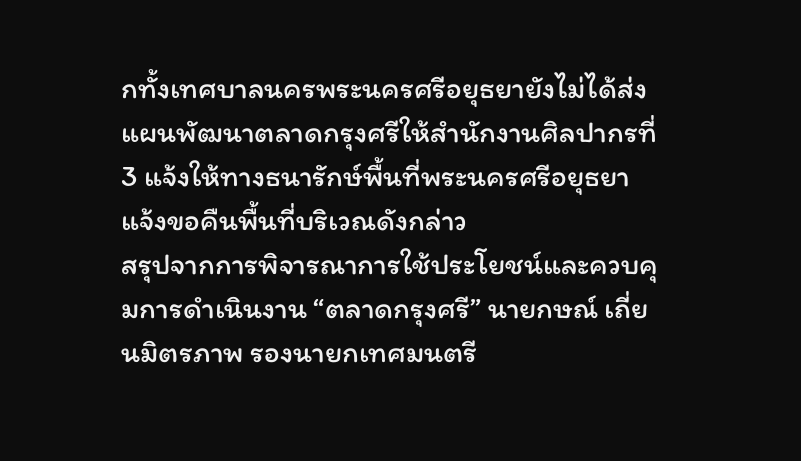กทั้งเทศบาลนครพระนครศรีอยุธยายังไม่ได้ส่งแผนพัฒนาตลาดกรุงศรีให้สำนักงานศิลปากรที่ 3 แจ้งให้ทางธนารักษ์พื้นที่พระนครศรีอยุธยา แจ้งขอคืนพื้นที่บริเวณดังกล่าว
สรุปจากการพิจารณาการใช้ประโยชน์และควบคุมการดำเนินงาน “ตลาดกรุงศรี” นายกษณ์ เถี่ยนมิตรภาพ รองนายกเทศมนตรี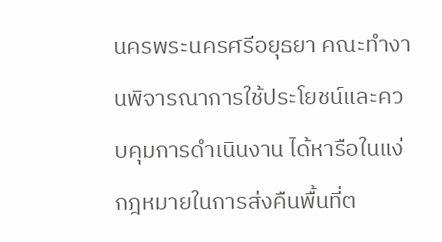นครพระนครศรีอยุธยา คณะทำงานพิจารณาการใช้ประโยชน์และควบคุมการดำเนินงาน ได้หารือในแง่กฎหมายในการส่งคืนพื้นที่ต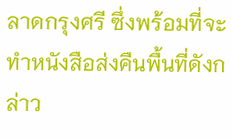ลาดกรุงศรี ซึ่งพร้อมที่จะทำหนังสือส่งคืนพื้นที่ดังกล่าว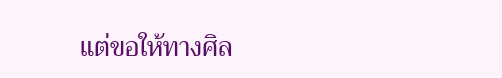แต่ขอให้ทางศิล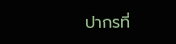ปากรที่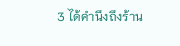3 ได้คำนึงถึงร้าน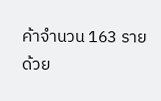ค้าจำนวน 163 ราย ด้วย